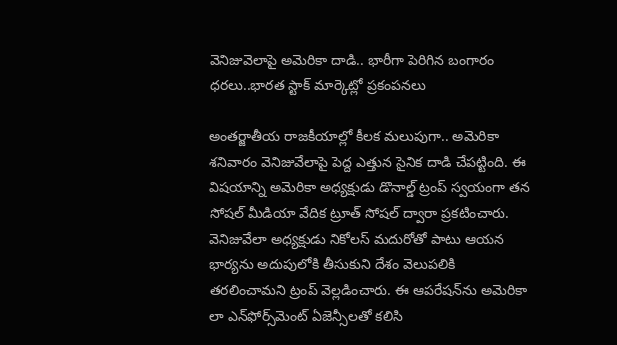వెనిజువెలాపై అమెరికా దాడి.. భారీగా పెరిగిన బంగారం ధరలు..భారత స్టాక్ మార్కెట్లో ప్రకంపనలు

అంతర్జాతీయ రాజకీయాల్లో కీలక మలుపుగా.. అమెరికా శనివారం వెనిజువేలాపై పెద్ద ఎత్తున సైనిక దాడి చేపట్టింది. ఈ విషయాన్ని అమెరికా అధ్యక్షుడు డొనాల్డ్ ట్రంప్ స్వయంగా తన సోషల్ మీడియా వేదిక ట్రూత్ సోషల్ ద్వారా ప్రకటించారు. వెనిజువేలా అధ్యక్షుడు నికోలస్ మదురోతో పాటు ఆయన భార్యను అదుపులోకి తీసుకుని దేశం వెలుపలికి తరలించామని ట్రంప్ వెల్లడించారు. ఈ ఆపరేషన్‌ను అమెరికా లా ఎన్‌ఫోర్స్‌మెంట్ ఏజెన్సీలతో కలిసి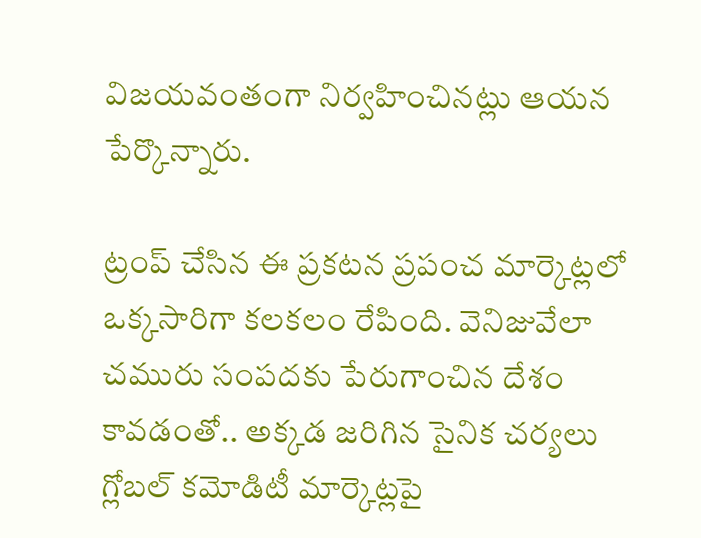విజయవంతంగా నిర్వహించినట్లు ఆయన పేర్కొన్నారు.

ట్రంప్ చేసిన ఈ ప్రకటన ప్రపంచ మార్కెట్లలో ఒక్కసారిగా కలకలం రేపింది. వెనిజువేలా చమురు సంపదకు పేరుగాంచిన దేశం కావడంతో.. అక్కడ జరిగిన సైనిక చర్యలు గ్లోబల్ కమోడిటీ మార్కెట్లపై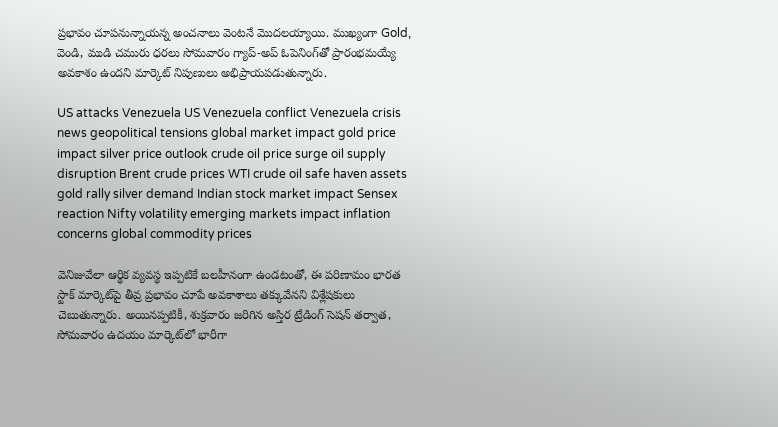ప్రభావం చూపనున్నాయన్న అంచనాలు వెంటనే మొదలయ్యాయి. ముఖ్యంగా Gold, వెండి, ముడి చమురు ధరలు సోమవారం గ్యాప్-అప్ ఓపెనింగ్‌తో ప్రారంభమయ్యే అవకాశం ఉందని మార్కెట్ నిపుణులు అభిప్రాయపడుతున్నారు.

US attacks Venezuela US Venezuela conflict Venezuela crisis news geopolitical tensions global market impact gold price impact silver price outlook crude oil price surge oil supply disruption Brent crude prices WTI crude oil safe haven assets gold rally silver demand Indian stock market impact Sensex reaction Nifty volatility emerging markets impact inflation concerns global commodity prices

వెనిజువేలా ఆర్థిక వ్యవస్థ ఇప్పటికే బలహీనంగా ఉండటంతో, ఈ పరిణామం భారత స్టాక్ మార్కెట్‌పై తీవ్ర ప్రభావం చూపే అవకాశాలు తక్కువేనని విశ్లేషకులు చెబుతున్నారు. అయినప్పటికీ, శుక్రవారం జరిగిన అస్తిర ట్రేడింగ్ సెషన్ తర్వాత, సోమవారం ఉదయం మార్కెట్‌లో భారీగా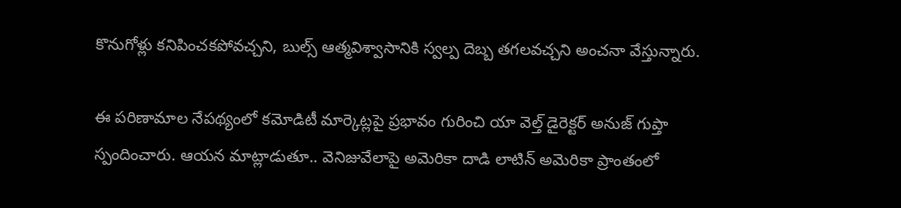కొనుగోళ్లు కనిపించకపోవచ్చని, బుల్స్ ఆత్మవిశ్వాసానికి స్వల్ప దెబ్బ తగలవచ్చని అంచనా వేస్తున్నారు.

ఈ పరిణామాల నేపథ్యంలో కమోడిటీ మార్కెట్లపై ప్రభావం గురించి యా వెల్త్ డైరెక్టర్ అనుజ్ గుప్తా స్పందించారు. ఆయన మాట్లాడుతూ.. వెనిజువేలాపై అమెరికా దాడి లాటిన్ అమెరికా ప్రాంతంలో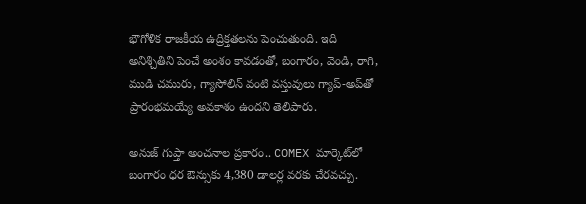భౌగోళిక రాజకీయ ఉద్రిక్తతలను పెంచుతుంది. ఇది అనిశ్చితిని పెంచే అంశం కావడంతో, బంగారం, వెండి, రాగి, ముడి చమురు, గ్యాసోలిన్ వంటి వస్తువులు గ్యాప్-అప్‌తో ప్రారంభమయ్యే అవకాశం ఉందని తెలిపారు.

అనుజ్ గుప్తా అంచనాల ప్రకారం.. COMEX మార్కెట్‌లో బంగారం ధర ఔన్సుకు 4,380 డాలర్ల వరకు చేరవచ్చు.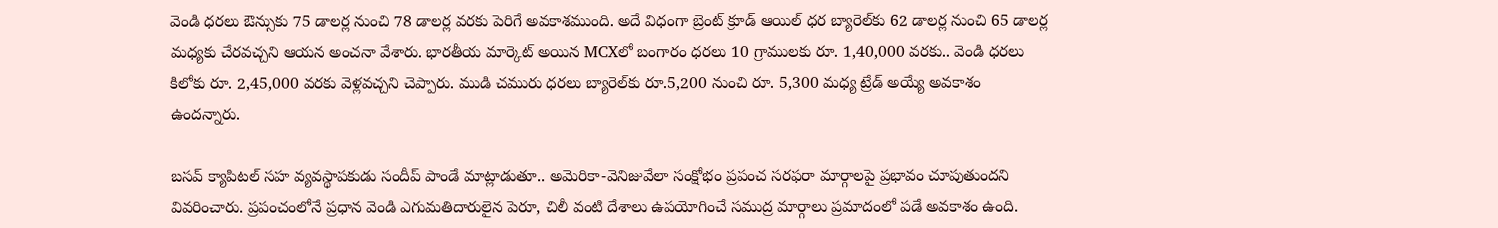వెండి ధరలు ఔన్సుకు 75 డాలర్ల నుంచి 78 డాలర్ల వరకు పెరిగే అవకాశముంది. అదే విధంగా బ్రెంట్ క్రూడ్ ఆయిల్ ధర బ్యారెల్‌కు 62 డాలర్ల నుంచి 65 డాలర్ల మధ్యకు చేరవచ్చని ఆయన అంచనా వేశారు. భారతీయ మార్కెట్ అయిన MCXలో బంగారం ధరలు 10 గ్రాములకు రూ. 1,40,000 వరకు.. వెండి ధరలు కిలోకు రూ. 2,45,000 వరకు వెళ్లవచ్చని చెప్పారు. ముడి చమురు ధరలు బ్యారెల్‌కు రూ.5,200 నుంచి రూ. 5,300 మధ్య ట్రేడ్ అయ్యే అవకాశం ఉందన్నారు.

బసవ్ క్యాపిటల్ సహ వ్యవస్థాపకుడు సందీప్ పాండే మాట్లాడుతూ.. అమెరికా-వెనిజువేలా సంక్షోభం ప్రపంచ సరఫరా మార్గాలపై ప్రభావం చూపుతుందని వివరించారు. ప్రపంచంలోనే ప్రధాన వెండి ఎగుమతిదారులైన పెరూ, చిలీ వంటి దేశాలు ఉపయోగించే సముద్ర మార్గాలు ప్రమాదంలో పడే అవకాశం ఉంది.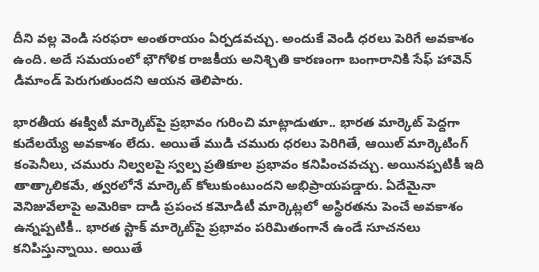దీని వల్ల వెండి సరఫరా అంతరాయం ఏర్పడవచ్చు. అందుకే వెండి ధరలు పెరిగే అవకాశం ఉంది. అదే సమయంలో భౌగోళిక రాజకీయ అనిశ్చితి కారణంగా బంగారానికి సేఫ్ హావెన్ డిమాండ్ పెరుగుతుందని ఆయన తెలిపారు.

భారతీయ ఈక్విటీ మార్కెట్‌పై ప్రభావం గురించి మాట్లాడుతూ.. భారత మార్కెట్ పెద్దగా కుదేలయ్యే అవకాశం లేదు. అయితే ముడి చమురు ధరలు పెరిగితే, ఆయిల్ మార్కెటింగ్ కంపెనీలు, చమురు నిల్వలపై స్వల్ప ప్రతికూల ప్రభావం కనిపించవచ్చు. అయినప్పటికీ ఇది తాత్కాలికమే, త్వరలోనే మార్కెట్ కోలుకుంటుందని అభిప్రాయపడ్డారు. ఏదేమైనా వెనిజువేలాపై అమెరికా దాడి ప్రపంచ కమోడిటీ మార్కెట్లలో అస్థిరతను పెంచే అవకాశం ఉన్నప్పటికీ.. భారత స్టాక్ మార్కెట్‌పై ప్రభావం పరిమితంగానే ఉండే సూచనలు కనిపిస్తున్నాయి. అయితే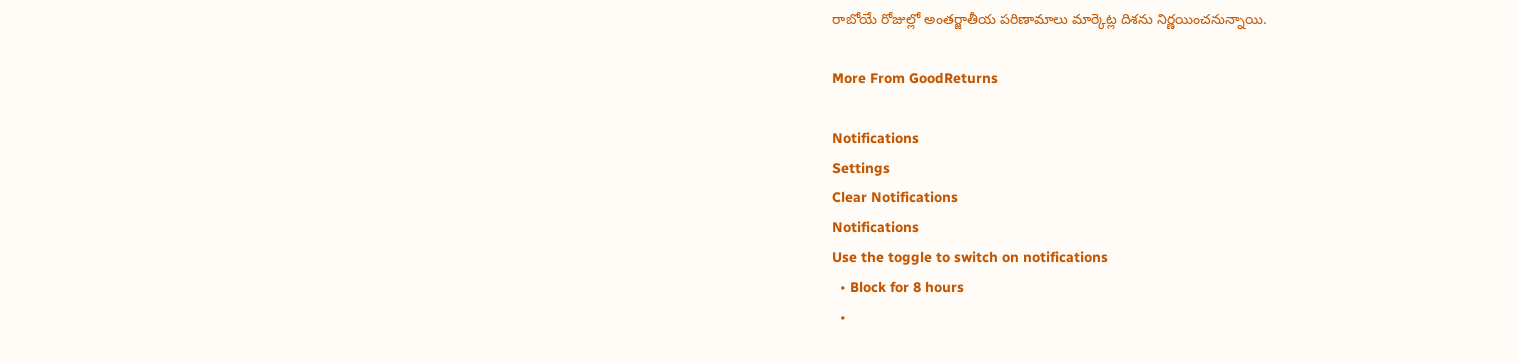రాబోయే రోజుల్లో అంతర్జాతీయ పరిణామాలు మార్కెట్ల దిశను నిర్ణయించనున్నాయి.

More From GoodReturns

Notifications
Settings
Clear Notifications
Notifications
Use the toggle to switch on notifications
  • Block for 8 hours
  •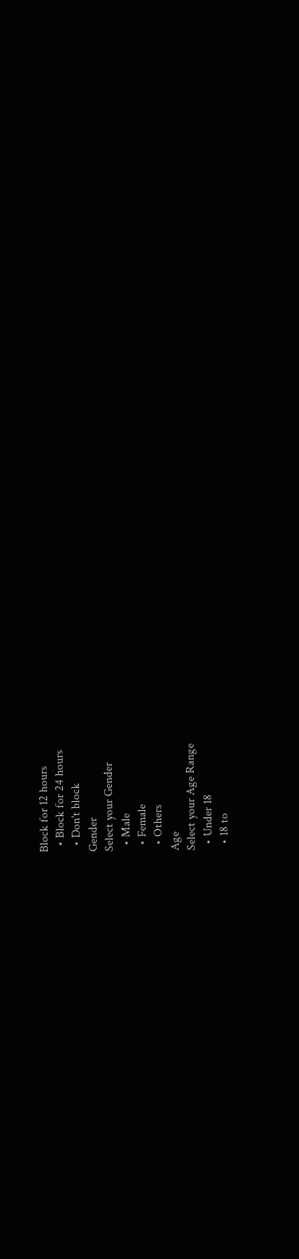Block for 12 hours
  • Block for 24 hours
  • Don't block
Gender
Select your Gender
  • Male
  • Female
  • Others
Age
Select your Age Range
  • Under 18
  • 18 to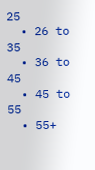25
  • 26 to 35
  • 36 to 45
  • 45 to 55
  • 55+